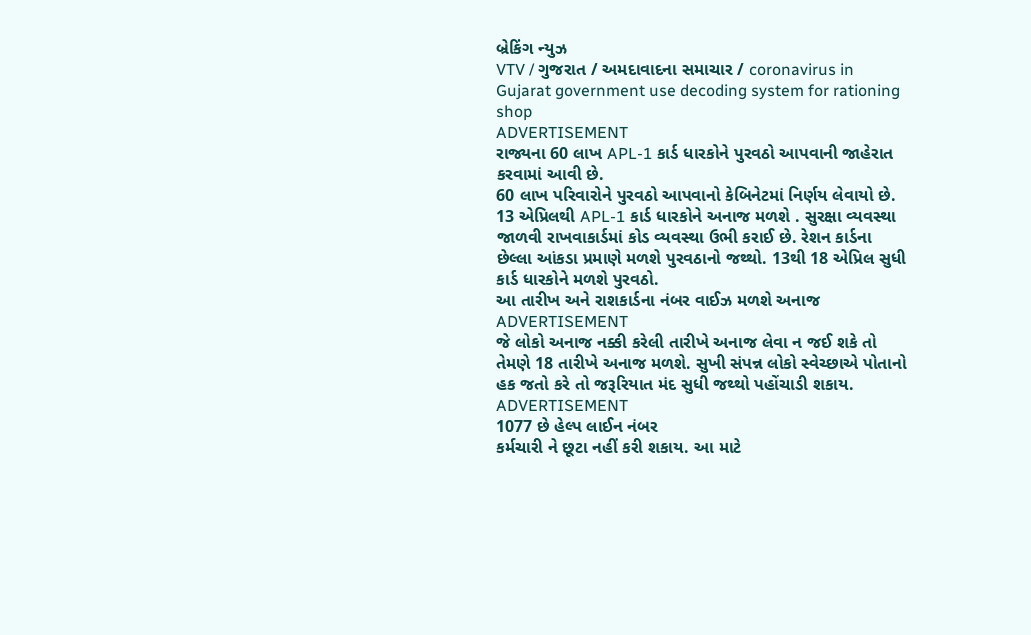બ્રેકિંગ ન્યુઝ
VTV / ગુજરાત / અમદાવાદના સમાચાર / coronavirus in Gujarat government use decoding system for rationing shop
ADVERTISEMENT
રાજ્યના 60 લાખ APL-1 કાર્ડ ધારકોને પુરવઠો આપવાની જાહેરાત કરવામાં આવી છે.
60 લાખ પરિવારોને પુરવઠો આપવાનો કેબિનેટમાં નિર્ણય લેવાયો છે. 13 એપ્રિલથી APL-1 કાર્ડ ધારકોને અનાજ મળશે . સુરક્ષા વ્યવસ્થા જાળવી રાખવાકાર્ડમાં કોડ વ્યવસ્થા ઉભી કરાઈ છે. રેશન કાર્ડના છેલ્લા આંકડા પ્રમાણે મળશે પુરવઠાનો જથ્થો. 13થી 18 એપ્રિલ સુધી કાર્ડ ધારકોને મળશે પુરવઠો.
આ તારીખ અને રાશકાર્ડના નંબર વાઈઝ મળશે અનાજ
ADVERTISEMENT
જે લોકો અનાજ નક્કી કરેલી તારીખે અનાજ લેવા ન જઈ શકે તો તેમણે 18 તારીખે અનાજ મળશે. સુખી સંપન્ન લોકો સ્વેચ્છાએ પોતાનો હક જતો કરે તો જરૂરિયાત મંદ સુધી જથ્થો પહોંચાડી શકાય.
ADVERTISEMENT
1077 છે હેલ્પ લાઈન નંબર
કર્મચારી ને છૂટા નહીં કરી શકાય. આ માટે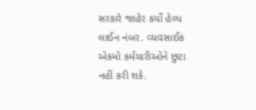સરકારે જાહેર કર્યો હેલ્પ લાઈન નંબર. વ્યવસાઈક એકમો કર્મચારીઓને છુટા નહીં કરી શકે.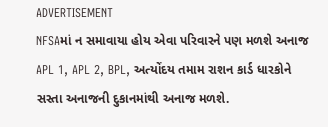ADVERTISEMENT
NFSAમાં ન સમાવાયા હોય એવા પરિવારને પણ મળશે અનાજ
APL 1, APL 2, BPL, અત્યોંદય તમામ રાશન કાર્ડ ધારકોને સસ્તા અનાજની દુકાનમાંથી અનાજ મળશે.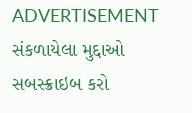ADVERTISEMENT
સંકળાયેલા મુદ્દાઓ
સબસ્ક્રાઇબ કરો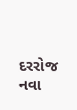દરરોજ નવા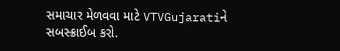સમાચાર મેળવવા માટે VTVGujaratiને સબસ્ક્રાઈબ કરો.